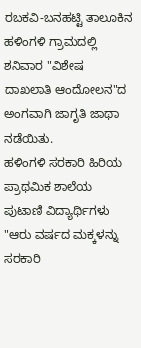ರಬಕವಿ-ಬನಹಟ್ಟಿ ತಾಲೂಕಿನ ಹಳಿಂಗಳಿ ಗ್ರಾಮದಲ್ಲಿ ಶನಿವಾರ "ವಿಶೇಷ ದಾಖಲಾತಿ ಆಂದೋಲನ"ದ ಅಂಗವಾಗಿ ಜಾಗೃತಿ ಜಾಥಾ ನಡೆಯಿತು.
ಹಳಿಂಗಳಿ ಸರಕಾರಿ ಹಿರಿಯ ಪ್ರಾಥಮಿಕ ಶಾಲೆಯ ಪುಟಾಣಿ ವಿದ್ಯಾರ್ಥಿಗಳು "ಆರು ವರ್ಷದ ಮಕ್ಕಳನ್ನು ಸರಕಾರಿ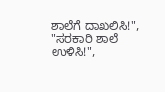ಶಾಲೆಗೆ ದಾಖಲಿಸಿ!", "ಸರಕಾರಿ ಶಾಲೆ ಉಳಿಸಿ!",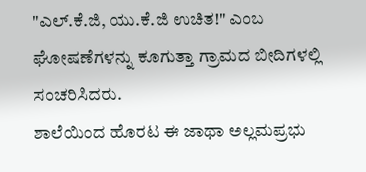"ಎಲ್.ಕೆ.ಜಿ, ಯು.ಕೆ.ಜಿ ಉಚಿತ!" ಎಂಬ ಘೋಷಣೆಗಳನ್ನು ಕೂಗುತ್ತಾ ಗ್ರಾಮದ ಬೀದಿಗಳಲ್ಲಿ ಸಂಚರಿಸಿದರು.
ಶಾಲೆಯಿಂದ ಹೊರಟ ಈ ಜಾಥಾ ಅಲ್ಲಮಪ್ರಭು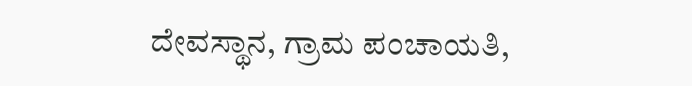ದೇವಸ್ಥಾನ, ಗ್ರಾಮ ಪಂಚಾಯತಿ,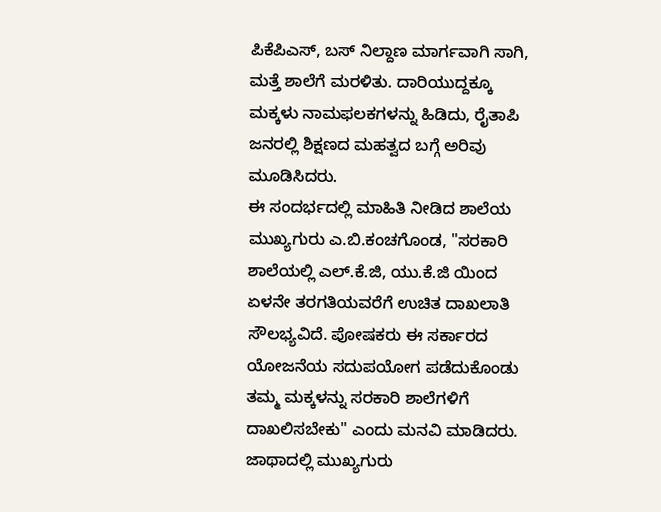ಪಿಕೆಪಿಎಸ್, ಬಸ್ ನಿಲ್ದಾಣ ಮಾರ್ಗವಾಗಿ ಸಾಗಿ, ಮತ್ತೆ ಶಾಲೆಗೆ ಮರಳಿತು. ದಾರಿಯುದ್ದಕ್ಕೂ ಮಕ್ಕಳು ನಾಮಫಲಕಗಳನ್ನು ಹಿಡಿದು, ರೈತಾಪಿ ಜನರಲ್ಲಿ ಶಿಕ್ಷಣದ ಮಹತ್ವದ ಬಗ್ಗೆ ಅರಿವು ಮೂಡಿಸಿದರು.
ಈ ಸಂದರ್ಭದಲ್ಲಿ ಮಾಹಿತಿ ನೀಡಿದ ಶಾಲೆಯ ಮುಖ್ಯಗುರು ಎ.ಬಿ.ಕಂಚಗೊಂಡ, "ಸರಕಾರಿ ಶಾಲೆಯಲ್ಲಿ ಎಲ್.ಕೆ.ಜಿ, ಯು.ಕೆ.ಜಿ ಯಿಂದ ಏಳನೇ ತರಗತಿಯವರೆಗೆ ಉಚಿತ ದಾಖಲಾತಿ ಸೌಲಭ್ಯವಿದೆ. ಪೋಷಕರು ಈ ಸರ್ಕಾರದ ಯೋಜನೆಯ ಸದುಪಯೋಗ ಪಡೆದುಕೊಂಡು ತಮ್ಮ ಮಕ್ಕಳನ್ನು ಸರಕಾರಿ ಶಾಲೆಗಳಿಗೆ ದಾಖಲಿಸಬೇಕು" ಎಂದು ಮನವಿ ಮಾಡಿದರು. ಜಾಥಾದಲ್ಲಿ ಮುಖ್ಯಗುರು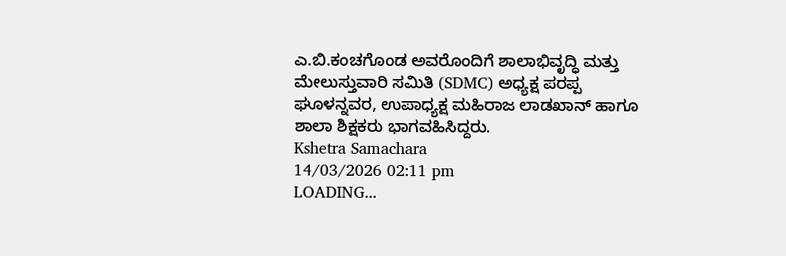ಎ.ಬಿ.ಕಂಚಗೊಂಡ ಅವರೊಂದಿಗೆ ಶಾಲಾಭಿವೃದ್ಧಿ ಮತ್ತು ಮೇಲುಸ್ತುವಾರಿ ಸಮಿತಿ (SDMC) ಅಧ್ಯಕ್ಷ ಪರಪ್ಪ ಘೂಳನ್ನವರ, ಉಪಾಧ್ಯಕ್ಷ ಮಹಿರಾಜ ಲಾಡಖಾನ್ ಹಾಗೂ ಶಾಲಾ ಶಿಕ್ಷಕರು ಭಾಗವಹಿಸಿದ್ದರು.
Kshetra Samachara
14/03/2026 02:11 pm
LOADING...